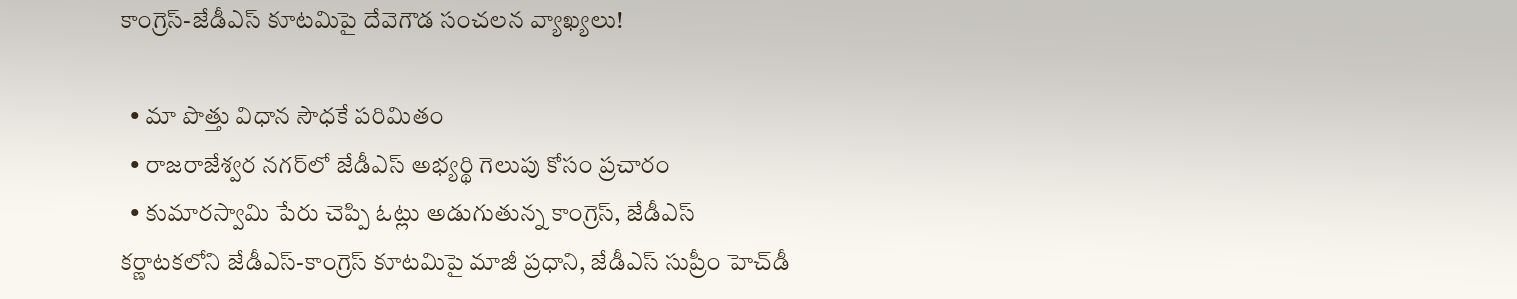కాంగ్రెస్-జేడీఎస్ కూటమిపై దేవెగౌడ సంచలన వ్యాఖ్యలు!

  • మా పొత్తు విధాన సౌధకే పరిమితం
  • రాజరాజేశ్వర నగర్‌లో జేడీఎస్ అభ్యర్థి గెలుపు కోసం ప్రచారం
  • కుమారస్వామి పేరు చెప్పి ఓట్లు అడుగుతున్న కాంగ్రెస్, జేడీఎస్
కర్ణాటకలోని జేడీఎస్-కాంగ్రెస్ కూటమిపై మాజీ ప్రధాని, జేడీఎస్ సుప్రీం హెచ్‌డీ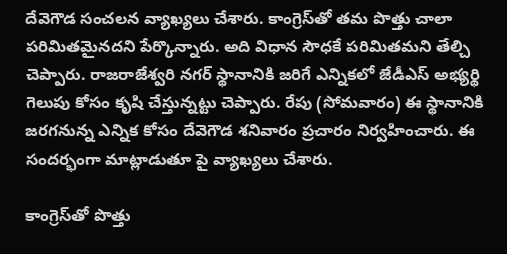దేవెగౌడ సంచలన వ్యాఖ్యలు చేశారు. కాంగ్రెస్‌తో తమ పొత్తు చాలా పరిమితమైనదని పేర్కొన్నారు. అది విధాన సౌధకే పరిమితమని తేల్చి చెప్పారు. రాజరాజేశ్వరి నగర్ స్థానానికి జరిగే ఎన్నికలో జేడీఎస్ అభ్యర్థి గెలుపు కోసం కృషి చేస్తున్నట్టు చెప్పారు. రేపు (సోమవారం) ఈ స్థానానికి జరగనున్న ఎన్నిక కోసం దేవెగౌడ శనివారం ప్రచారం నిర్వహించారు. ఈ సందర్భంగా మాట్లాడుతూ పై వ్యాఖ్యలు చేశారు.

కాంగ్రెస్‌తో పొత్తు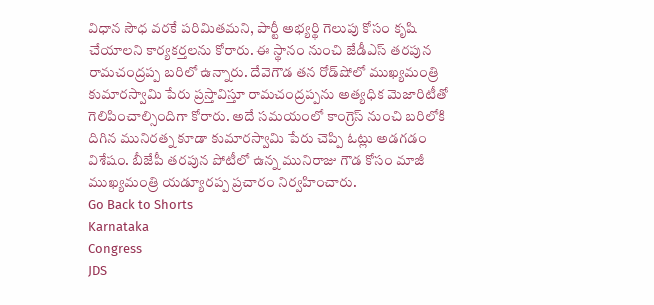విధాన సౌధ వరకే పరిమితమని, పార్టీ అభ్యర్థి గెలుపు కోసం కృషి చేయాలని కార్యకర్తలను కోరారు. ఈ స్థానం నుంచి జేడీఎస్ తరపున రామచంద్రప్ప బరిలో ఉన్నారు. దేవెగౌడ తన రోడ్‌షోలో ముఖ్యమంత్రి కుమారస్వామి పేరు ప్రస్తావిస్తూ రామచంద్రప్పను అత్యధిక మెజారిటీతో గెలిపించాల్సిందిగా కోరారు. అదే సమయంలో కాంగ్రెస్ నుంచి బరిలోకి దిగిన మునిరత్న కూడా కుమారస్వామి పేరు చెప్పి ఓట్లు అడగడం విశేషం. బీజేపీ తరపున పోటీలో ఉన్న మునిరాజు గౌడ కోసం మాజీ ముఖ్యమంత్రి యడ్యూరప్ప ప్రచారం నిర్వహించారు.
Go Back to Shorts
Karnataka
Congress
JDS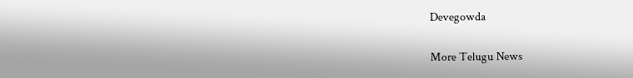Devegowda

More Telugu News